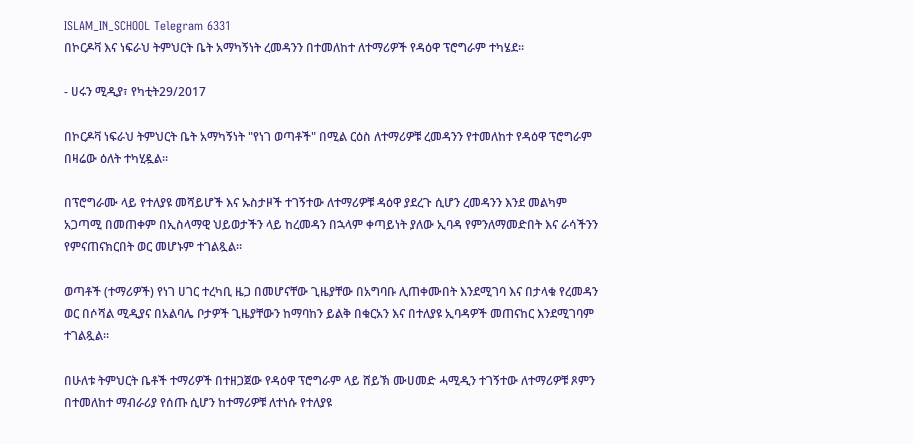ISLAM_IN_SCHOOL Telegram 6331
በኮርዶቫ እና ነፍራህ ትምህርት ቤት አማካኝነት ረመዳንን በተመለከተ ለተማሪዎች የዳዕዋ ፕሮግራም ተካሄደ።

- ሀሩን ሚዲያ፣ የካቲት29/2017

በኮርዶቫ ነፍራህ ትምህርት ቤት አማካኝነት "የነገ ወጣቶች" በሚል ርዕስ ለተማሪዎቹ ረመዳንን የተመለከተ የዳዕዋ ፕሮግራም በዛሬው ዕለት ተካሂዷል።

በፕሮግራሙ ላይ የተለያዩ መሻይሆች እና ኡስታዞች ተገኝተው ለተማሪዎቹ ዳዕዋ ያደረጉ ሲሆን ረመዳንን እንደ መልካም አጋጣሚ በመጠቀም በኢስላማዊ ህይወታችን ላይ ከረመዳን በኋላም ቀጣይነት ያለው ኢባዳ የምንለማመድበት እና ራሳችንን የምናጠናክርበት ወር መሆኑም ተገልጿል።

ወጣቶች (ተማሪዎች) የነገ ሀገር ተረካቢ ዜጋ በመሆናቸው ጊዜያቸው በአግባቡ ሊጠቀሙበት እንደሚገባ እና በታላቁ የረመዳን ወር በሶሻል ሚዲያና በአልባሌ ቦታዎች ጊዜያቸውን ከማባከን ይልቅ በቁርአን እና በተለያዩ ኢባዳዎች መጠናከር እንደሚገባም ተገልጿል።

በሁለቱ ትምህርት ቤቶች ተማሪዎች በተዘጋጀው የዳዕዋ ፕሮግራም ላይ ሸይኽ ሙሀመድ ሓሚዲን ተገኝተው ለተማሪዎቹ ጾምን በተመለከተ ማብራሪያ የሰጡ ሲሆን ከተማሪዎቹ ለተነሱ የተለያዩ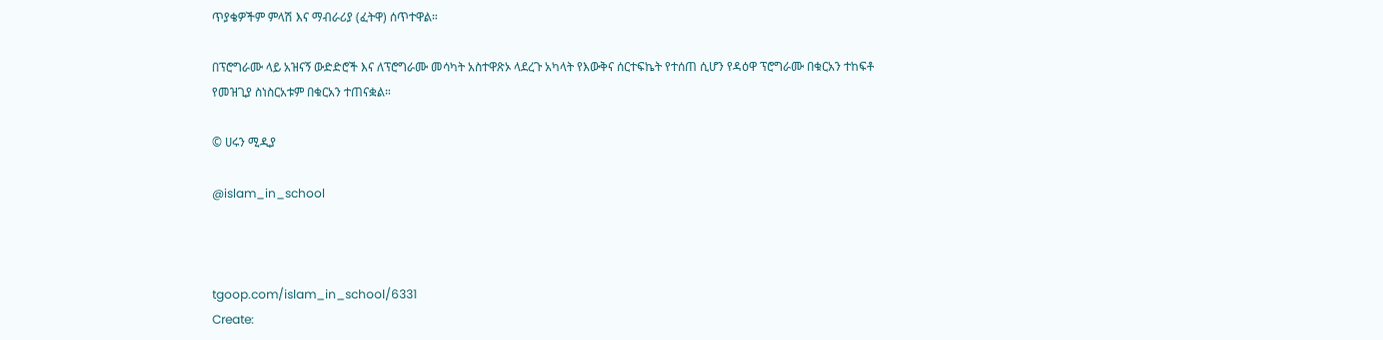ጥያቄዎችም ምላሽ እና ማብራሪያ (ፈትዋ) ሰጥተዋል።

በፕሮግራሙ ላይ አዝናኝ ውድድሮች እና ለፕሮግራሙ መሳካት አስተዋጽኦ ላደረጉ አካላት የእውቅና ሰርተፍኬት የተሰጠ ሲሆን የዳዕዋ ፕሮግራሙ በቁርአን ተከፍቶ የመዝጊያ ስነስርአቱም በቁርአን ተጠናቋል።

© ሀሩን ሚዲያ

@islam_in_school



tgoop.com/islam_in_school/6331
Create: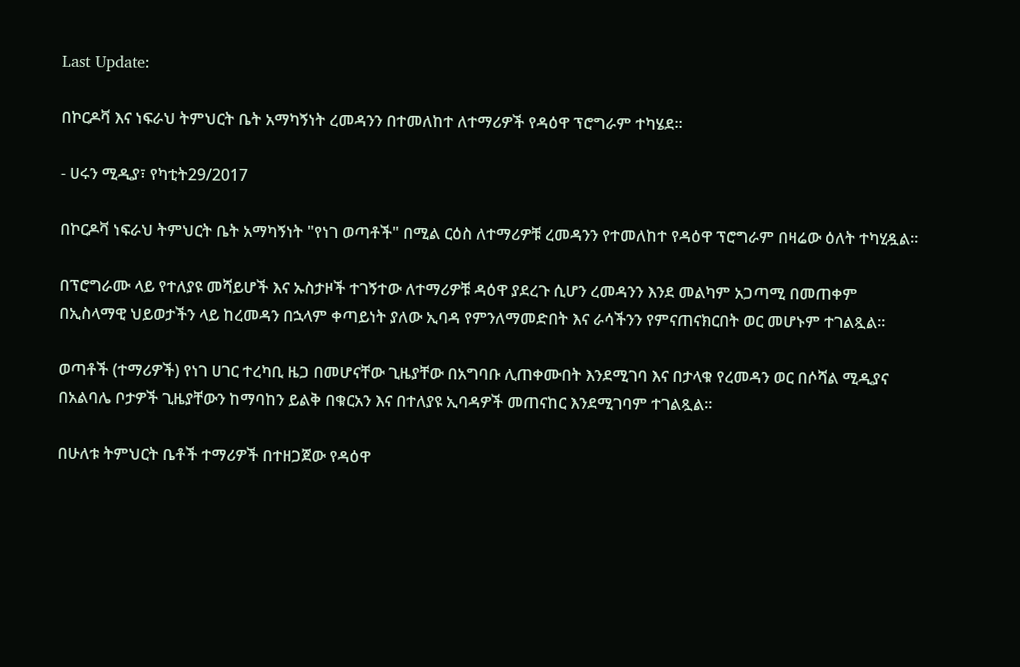Last Update:

በኮርዶቫ እና ነፍራህ ትምህርት ቤት አማካኝነት ረመዳንን በተመለከተ ለተማሪዎች የዳዕዋ ፕሮግራም ተካሄደ።

- ሀሩን ሚዲያ፣ የካቲት29/2017

በኮርዶቫ ነፍራህ ትምህርት ቤት አማካኝነት "የነገ ወጣቶች" በሚል ርዕስ ለተማሪዎቹ ረመዳንን የተመለከተ የዳዕዋ ፕሮግራም በዛሬው ዕለት ተካሂዷል።

በፕሮግራሙ ላይ የተለያዩ መሻይሆች እና ኡስታዞች ተገኝተው ለተማሪዎቹ ዳዕዋ ያደረጉ ሲሆን ረመዳንን እንደ መልካም አጋጣሚ በመጠቀም በኢስላማዊ ህይወታችን ላይ ከረመዳን በኋላም ቀጣይነት ያለው ኢባዳ የምንለማመድበት እና ራሳችንን የምናጠናክርበት ወር መሆኑም ተገልጿል።

ወጣቶች (ተማሪዎች) የነገ ሀገር ተረካቢ ዜጋ በመሆናቸው ጊዜያቸው በአግባቡ ሊጠቀሙበት እንደሚገባ እና በታላቁ የረመዳን ወር በሶሻል ሚዲያና በአልባሌ ቦታዎች ጊዜያቸውን ከማባከን ይልቅ በቁርአን እና በተለያዩ ኢባዳዎች መጠናከር እንደሚገባም ተገልጿል።

በሁለቱ ትምህርት ቤቶች ተማሪዎች በተዘጋጀው የዳዕዋ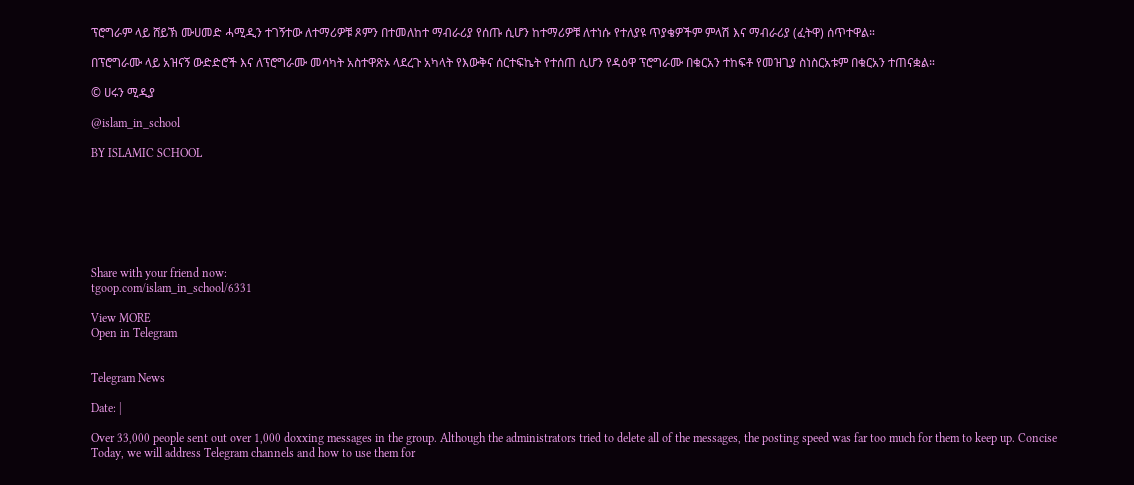ፕሮግራም ላይ ሸይኽ ሙሀመድ ሓሚዲን ተገኝተው ለተማሪዎቹ ጾምን በተመለከተ ማብራሪያ የሰጡ ሲሆን ከተማሪዎቹ ለተነሱ የተለያዩ ጥያቄዎችም ምላሽ እና ማብራሪያ (ፈትዋ) ሰጥተዋል።

በፕሮግራሙ ላይ አዝናኝ ውድድሮች እና ለፕሮግራሙ መሳካት አስተዋጽኦ ላደረጉ አካላት የእውቅና ሰርተፍኬት የተሰጠ ሲሆን የዳዕዋ ፕሮግራሙ በቁርአን ተከፍቶ የመዝጊያ ስነስርአቱም በቁርአን ተጠናቋል።

© ሀሩን ሚዲያ

@islam_in_school

BY ISLAMIC SCHOOL







Share with your friend now:
tgoop.com/islam_in_school/6331

View MORE
Open in Telegram


Telegram News

Date: |

Over 33,000 people sent out over 1,000 doxxing messages in the group. Although the administrators tried to delete all of the messages, the posting speed was far too much for them to keep up. Concise Today, we will address Telegram channels and how to use them for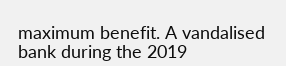maximum benefit. A vandalised bank during the 2019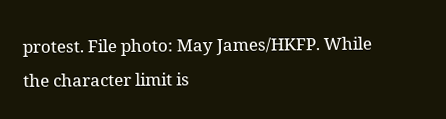protest. File photo: May James/HKFP. While the character limit is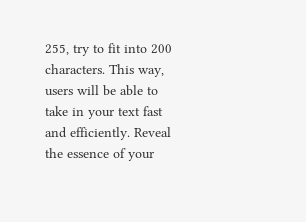255, try to fit into 200 characters. This way, users will be able to take in your text fast and efficiently. Reveal the essence of your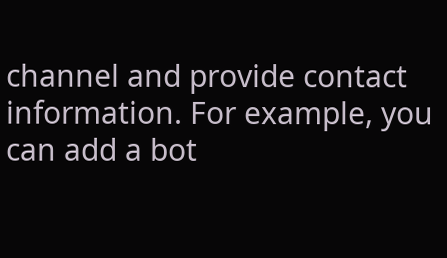channel and provide contact information. For example, you can add a bot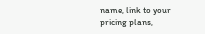name, link to your pricing plans,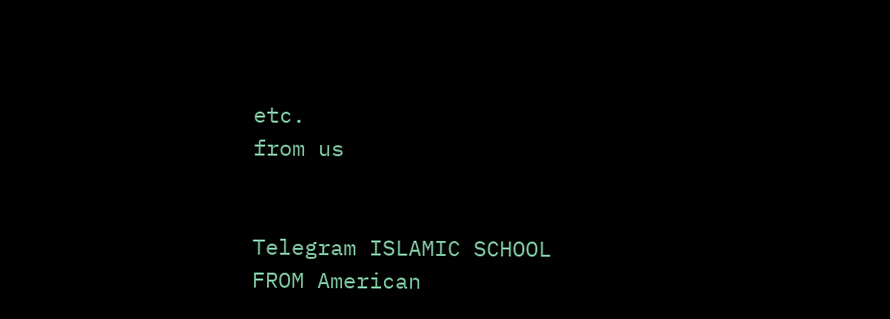etc.
from us


Telegram ISLAMIC SCHOOL
FROM American